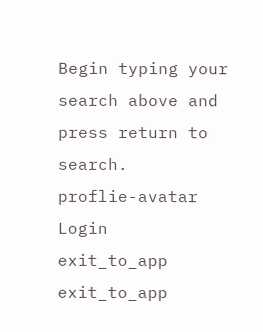Begin typing your search above and press return to search.
proflie-avatar
Login
exit_to_app
exit_to_app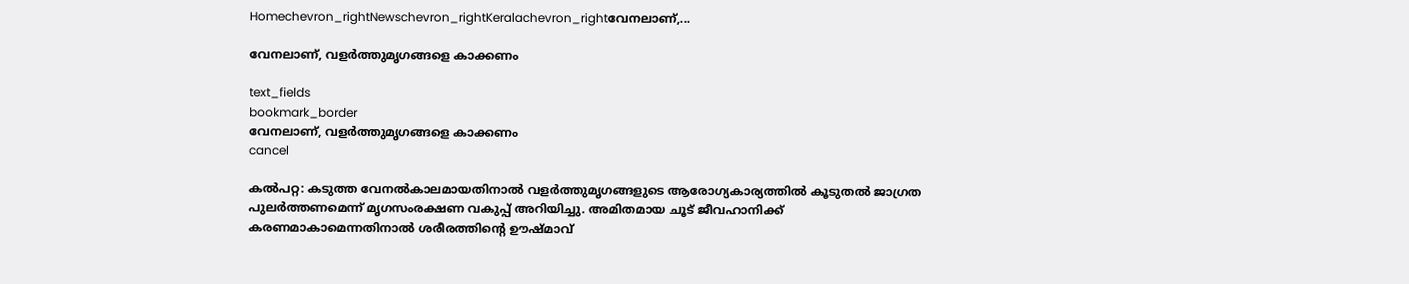Homechevron_rightNewschevron_rightKeralachevron_rightവേനലാണ്,...

വേനലാണ്, വളര്‍ത്തുമൃഗങ്ങളെ കാക്കണം

text_fields
bookmark_border
വേനലാണ്, വളര്‍ത്തുമൃഗങ്ങളെ കാക്കണം
cancel

കൽപറ്റ: കടുത്ത വേനൽകാലമായതിനാൽ വളർത്തുമൃഗങ്ങളുടെ ആരോഗ്യകാര്യത്തിൽ കൂടുതൽ ജാഗ്രത പുലർത്തണമെന്ന് മൃഗസംരക്ഷണ വകുപ്പ് അറിയിച്ചു. അമിതമായ ചൂട് ജീവഹാനിക്ക് കരണമാകാമെന്നതിനാല്‍ ശരീരത്തിന്റെ ഊഷ്മാവ്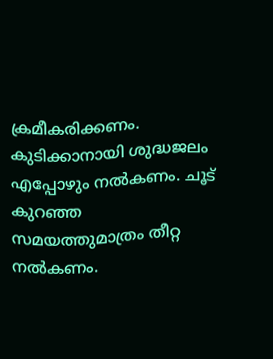ക്രമീകരിക്കണം. കുടിക്കാനായി ശുദ്ധജലം എപ്പോഴും നല്‍കണം. ചൂട് കുറഞ്ഞ സമയത്തുമാത്രം തീറ്റ നല്‍കണം.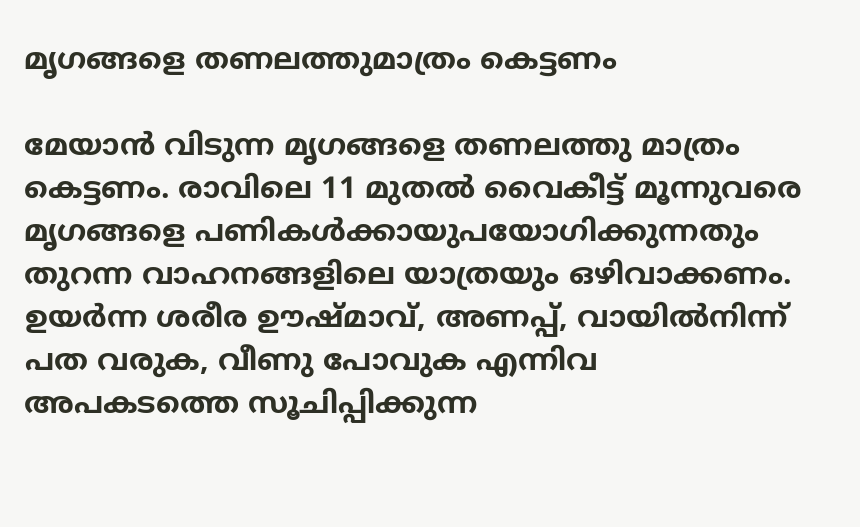മൃഗങ്ങളെ തണലത്തുമാത്രം കെട്ടണം

മേയാന്‍ വിടുന്ന മൃഗങ്ങളെ തണലത്തു മാത്രം കെട്ടണം. രാവിലെ 11 മുതല്‍ വൈകീട്ട് മൂന്നുവരെ മൃഗങ്ങളെ പണികള്‍ക്കായുപയോഗിക്കുന്നതും തുറന്ന വാഹനങ്ങളിലെ യാത്രയും ഒഴിവാക്കണം. ഉയര്‍ന്ന ശരീര ഊഷ്മാവ്, അണപ്പ്, വായില്‍നിന്ന് പത വരുക, വീണു പോവുക എന്നിവ അപകടത്തെ സൂചിപ്പിക്കുന്ന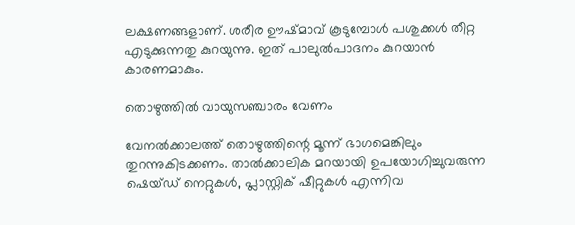ലക്ഷണങ്ങളാണ്. ശരീര ഊഷ്മാവ് കൂടുമ്പോള്‍ പശുക്കള്‍ തീറ്റ എടുക്കുന്നതു കുറയുന്നു. ഇത് പാലുല്‍പാദനം കുറയാന്‍ കാരണമാകും.

തൊഴുത്തിൽ വായുസഞ്ചാരം വേണം

വേനല്‍ക്കാലത്ത് തൊഴുത്തിന്റെ മൂന്ന് ഭാഗമെങ്കിലും തുറന്നുകിടക്കണം. താല്‍ക്കാലിക മറയായി ഉപയോഗിച്ചുവരുന്ന ഷെയ്ഡ് നെറ്റുകള്‍, പ്ലാസ്റ്റിക് ഷീറ്റുകള്‍ എന്നിവ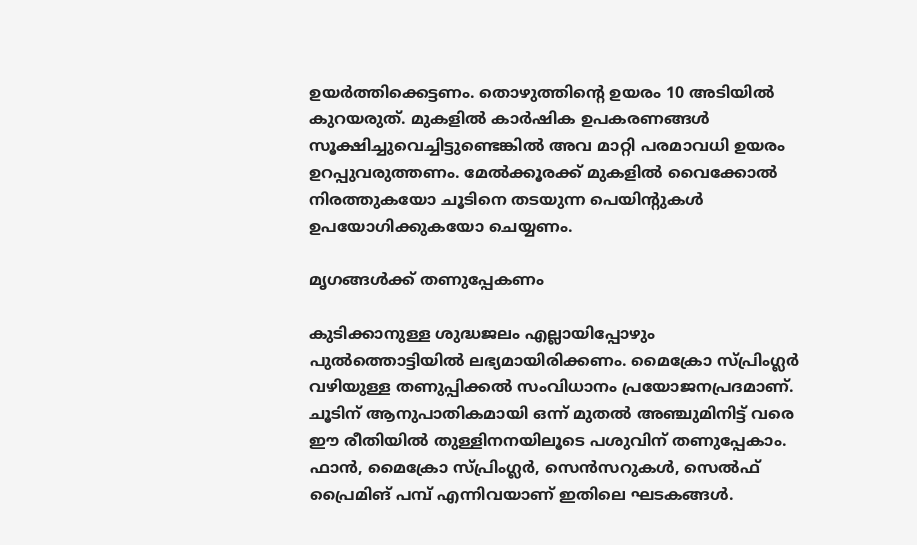ഉയര്‍ത്തിക്കെട്ടണം. തൊഴുത്തിന്റെ ഉയരം 10 അടിയില്‍ കുറയരുത്. മുകളില്‍ കാര്‍ഷിക ഉപകരണങ്ങള്‍ സൂക്ഷിച്ചുവെച്ചിട്ടുണ്ടെങ്കില്‍ അവ മാറ്റി പരമാവധി ഉയരം ഉറപ്പുവരുത്തണം. മേല്‍ക്കൂരക്ക് മുകളില്‍ വൈക്കോല്‍ നിരത്തുകയോ ചൂടിനെ തടയുന്ന പെയിന്റുകള്‍ ഉപയോഗിക്കുകയോ ചെയ്യണം.

മൃഗങ്ങൾക്ക് തണുപ്പേകണം

കുടിക്കാനുള്ള ശുദ്ധജലം എല്ലായിപ്പോഴും പുല്‍ത്തൊട്ടിയില്‍ ലഭ്യമായിരിക്കണം. മൈക്രോ സ്പ്രിംഗ്ലര്‍ വഴിയുള്ള തണുപ്പിക്കല്‍ സംവിധാനം പ്രയോജനപ്രദമാണ്. ചൂടിന് ആനുപാതികമായി ഒന്ന് മുതല്‍ അഞ്ചുമിനിട്ട് വരെ ഈ രീതിയില്‍ തുള്ളിനനയിലൂടെ പശുവിന് തണുപ്പേകാം. ഫാന്‍, മൈക്രോ സ്പ്രിംഗ്ലര്‍, സെന്‍സറുകള്‍, സെല്‍ഫ് പ്രൈമിങ് പമ്പ് എന്നിവയാണ് ഇതിലെ ഘടകങ്ങള്‍.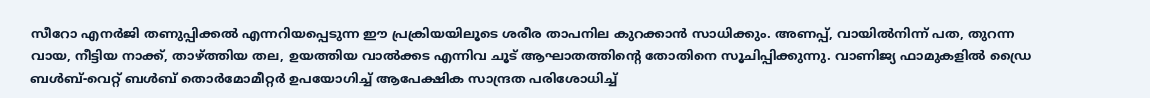സീറോ എനര്‍ജി തണുപ്പിക്കല്‍ എന്നറിയപ്പെടുന്ന ഈ പ്രക്രിയയിലൂടെ ശരീര താപനില കുറക്കാന്‍ സാധിക്കും. അണപ്പ്, വായില്‍നിന്ന് പത, തുറന്ന വായ, നീട്ടിയ നാക്ക്, താഴ്ത്തിയ തല, ഉയത്തിയ വാല്‍ക്കട എന്നിവ ചൂട് ആഘാതത്തിന്റെ തോതിനെ സൂചിപ്പിക്കുന്നു. വാണിജ്യ ഫാമുകളില്‍ ഡ്രൈ ബള്‍ബ്-വെറ്റ് ബള്‍ബ് തൊര്‍മോമീറ്റര്‍ ഉപയോഗിച്ച് ആപേക്ഷിക സാന്ദ്രത പരിശോധിച്ച്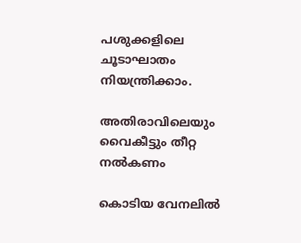പശുക്കളിലെ ചൂടാഘാതം നിയന്ത്രിക്കാം.

അതിരാവിലെയും വൈകീട്ടും തീറ്റ നല്‍കണം

കൊടിയ വേനലില്‍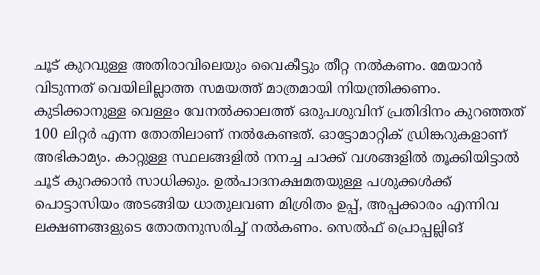ചൂട് കുറവുള്ള അതിരാവിലെയും വൈകീട്ടും തീറ്റ നല്‍കണം. മേയാന്‍ വിടുന്നത് വെയിലില്ലാത്ത സമയത്ത് മാത്രമായി നിയന്ത്രിക്കണം. കുടിക്കാനുള്ള വെള്ളം വേനല്‍ക്കാലത്ത് ഒരുപശുവിന് പ്രതിദിനം കുറഞ്ഞത് 100 ലിറ്റര്‍ എന്ന തോതിലാണ് നല്‍കേണ്ടത്. ഓട്ടോമാറ്റിക് ഡ്രിങ്കറുകളാണ് അഭികാമ്യം. കാറ്റുള്ള സ്ഥലങ്ങളില്‍ നനച്ച ചാക്ക് വശങ്ങളില്‍ തൂക്കിയിട്ടാല്‍ ചൂട് കുറക്കാന്‍ സാധിക്കും. ഉല്‍പാദനക്ഷമതയുള്ള പശുക്കള്‍ക്ക് പൊട്ടാസിയം അടങ്ങിയ ധാതുലവണ മിശ്രിതം ഉപ്പ്, അപ്പക്കാരം എന്നിവ ലക്ഷണങ്ങളുടെ തോതനുസരിച്ച്‌ നൽകണം. സെല്‍ഫ് പ്രൊപ്പല്ലിങ്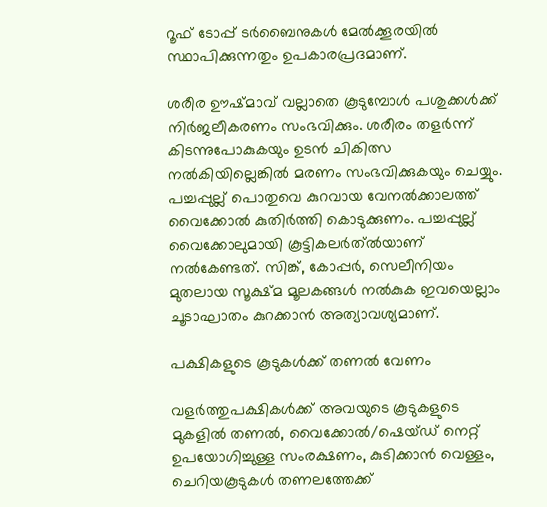റൂഫ് ടോപ്പ് ടര്‍ബൈനുകള്‍ മേല്‍ക്കൂരയില്‍ സ്ഥാപിക്കുന്നതും ഉപകാരപ്രദമാണ്.

ശരീര ഊഷ്മാവ് വല്ലാതെ കൂടുമ്പോള്‍ പശുക്കള്‍ക്ക് നിർജലീകരണം സംഭവിക്കും. ശരീരം തളര്‍ന്ന് കിടന്നുപോകുകയും ഉടൻ ചികിത്സ നല്‍കിയില്ലെങ്കില്‍ മരണം സംഭവിക്കുകയും ചെയ്യും. പച്ചപ്പുല്ല് പൊതുവെ കുറവായ വേനല്‍ക്കാലത്ത് വൈക്കോല്‍ കുതിര്‍ത്തി കൊടുക്കുണം. പച്ചപ്പുല്ല് വൈക്കോലുമായി കൂട്ടികലര്‍ത്ല്‍യാണ് നൽകേണ്ടത്. സിങ്ക്, കോപ്പര്‍, സെലീനിയം മുതലായ സൂക്ഷ്മ മൂലകങ്ങള്‍ നല്‍കുക ഇവയെല്ലാം ചൂടാഘാതം കുറക്കാന്‍ അത്യാവശ്യമാണ്.

പക്ഷികളുടെ കൂടുകൾക്ക് തണൽ വേണം

വളര്‍ത്തുപക്ഷികള്‍ക്ക് അവയുടെ കൂടുകളുടെ മുകളില്‍ തണല്‍, വൈക്കോല്‍/ഷെയ്ഡ് നെറ്റ് ഉപയോഗിച്ചുള്ള സംരക്ഷണം, കുടിക്കാന്‍ വെള്ളം, ചെറിയകൂടുകള്‍ തണലത്തേക്ക്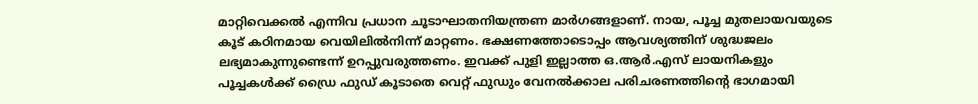മാറ്റിവെക്കല്‍ എന്നിവ പ്രധാന ചൂടാഘാതനിയന്ത്രണ മാർഗങ്ങളാണ്. നായ, പൂച്ച മുതലായവയുടെ കൂട് കഠിനമായ വെയിലില്‍നിന്ന് മാറ്റണം. ഭക്ഷണത്തോടൊപ്പം ആവശ്യത്തിന് ശുദ്ധജലം ലഭ്യമാകുന്നുണ്ടെന്ന് ഉറപ്പുവരുത്തണം. ഇവക്ക് പുളി ഇല്ലാത്ത ഒ.ആര്‍.എസ് ലായനികളും പൂച്ചകള്‍ക്ക് ഡ്രൈ ഫുഡ് കൂടാതെ വെറ്റ് ഫുഡും വേനല്‍ക്കാല പരിചരണത്തിന്റെ ഭാഗമായി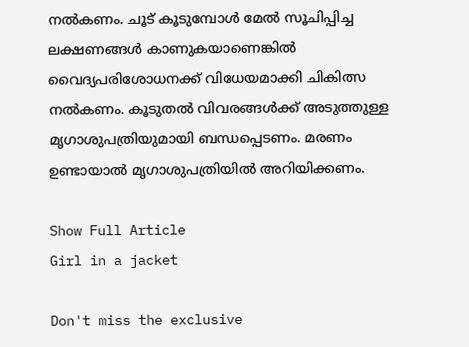നല്‍കണം. ചൂട് കൂടുമ്പോള്‍ മേല്‍ സൂചിപ്പിച്ച ലക്ഷണങ്ങള്‍ കാണുകയാണെങ്കില്‍ വൈദ്യപരിശോധനക്ക് വിധേയമാക്കി ചികിത്സ നല്‍കണം. കൂടുതല്‍ വിവരങ്ങള്‍ക്ക് അടുത്തുള്ള മൃഗാശുപത്രിയുമായി ബന്ധപ്പെടണം. മരണം ഉണ്ടായാല്‍ മൃഗാശുപത്രിയില്‍ അറിയിക്കണം.

Show Full Article
Girl in a jacket

Don't miss the exclusive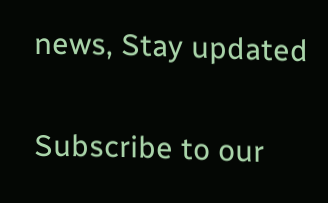news, Stay updated

Subscribe to our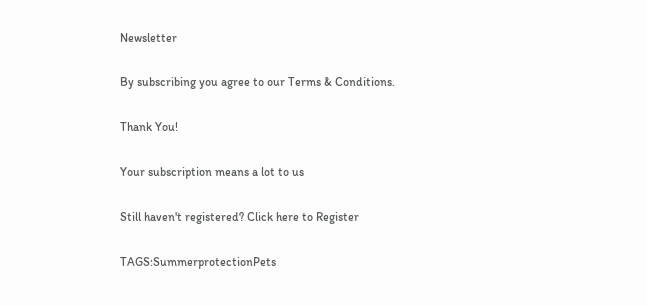Newsletter

By subscribing you agree to our Terms & Conditions.

Thank You!

Your subscription means a lot to us

Still haven't registered? Click here to Register

TAGS:SummerprotectionPets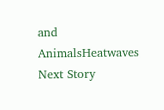and AnimalsHeatwaves
Next Story